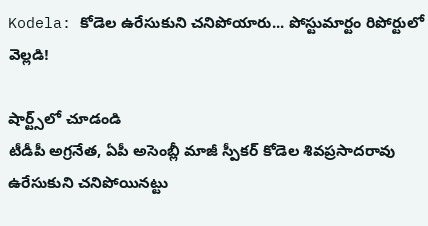Kodela: కోడెల ఉరేసుకుని చనిపోయారు... పోస్టుమార్టం రిపోర్టులో వెల్లడి!

షార్ట్స్‌లో చూడండి
టీడీపీ అగ్రనేత, ఏపీ అసెంబ్లీ మాజీ స్పీకర్ కోడెల శివప్రసాదరావు ఉరేసుకుని చనిపోయినట్టు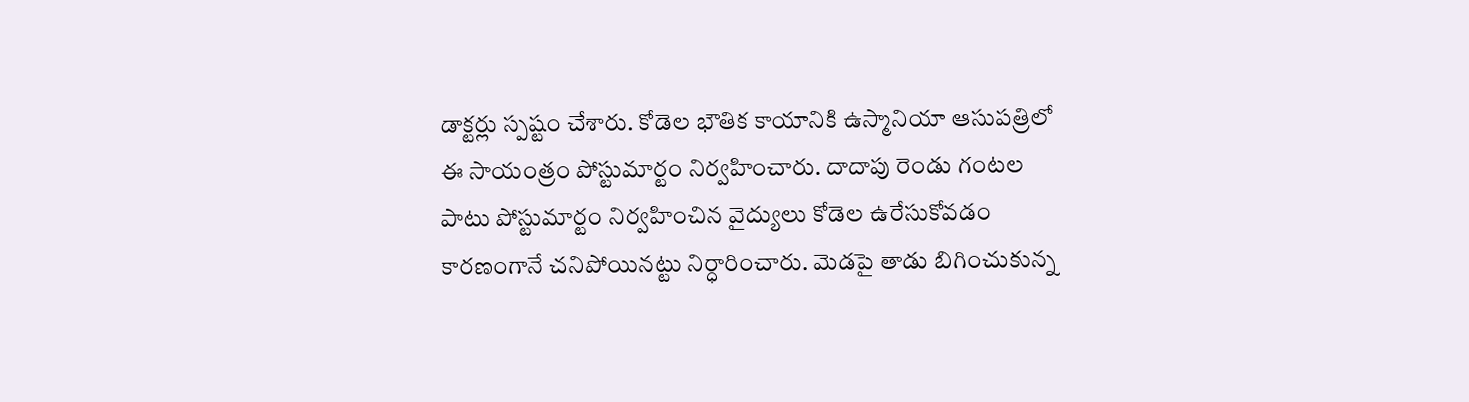డాక్టర్లు స్పష్టం చేశారు. కోడెల భౌతిక కాయానికి ఉస్మానియా ఆసుపత్రిలో ఈ సాయంత్రం పోస్టుమార్టం నిర్వహించారు. దాదాపు రెండు గంటల పాటు పోస్టుమార్టం నిర్వహించిన వైద్యులు కోడెల ఉరేసుకోవడం కారణంగానే చనిపోయినట్టు నిర్ధారించారు. మెడపై తాడు బిగించుకున్న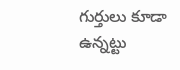గుర్తులు కూడా ఉన్నట్టు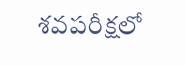శవపరీక్షలో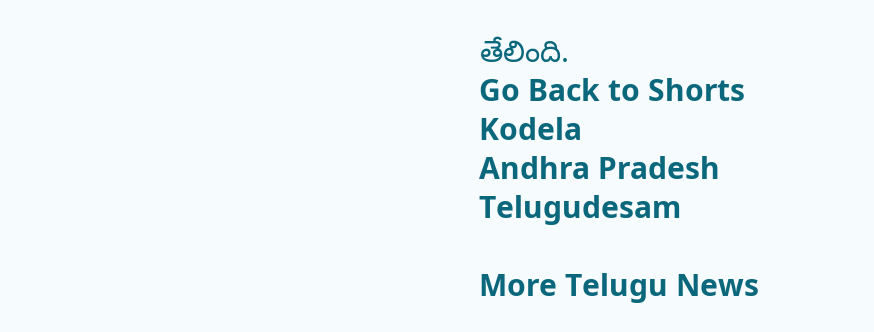తేలింది.
Go Back to Shorts
Kodela
Andhra Pradesh
Telugudesam

More Telugu News